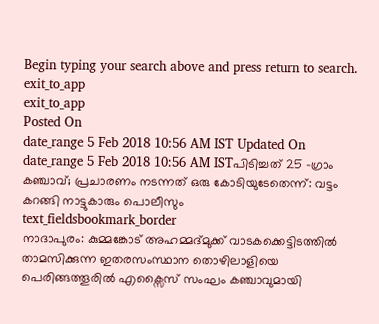Begin typing your search above and press return to search.
exit_to_app
exit_to_app
Posted On
date_range 5 Feb 2018 10:56 AM IST Updated On
date_range 5 Feb 2018 10:56 AM ISTപിടിച്ചത് 25 -ഗ്രാം കഞ്ചാവ്; പ്രചാരണം നടന്നത് ഒരു കോടിയുടേതെന്ന്: വട്ടം കറങ്ങി നാട്ടുകാരും പൊലീസും
text_fieldsbookmark_border
നാദാപുരം: കുമ്മങ്കോട് അഹമ്മദ്മുക്ക് വാടകക്കെട്ടിടത്തിൽ താമസിക്കുന്ന ഇതരസംസ്ഥാന തൊഴിലാളിയെ പെരിങ്ങത്തൂരിൽ എക്സൈസ് സംഘം കഞ്ചാവുമായി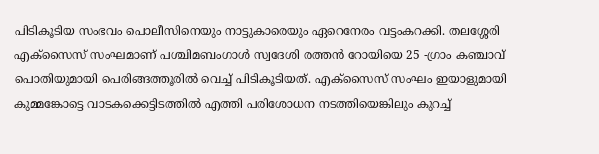പിടികൂടിയ സംഭവം പൊലീസിനെയും നാട്ടുകാരെയും ഏറെനേരം വട്ടംകറക്കി. തലശ്ശേരി എക്സൈസ് സംഘമാണ് പശ്ചിമബംഗാൾ സ്വദേശി രത്തൻ റോയിയെ 25 -ഗ്രാം കഞ്ചാവ് പൊതിയുമായി പെരിങ്ങത്തൂരിൽ വെച്ച് പിടികൂടിയത്. എക്സൈസ് സംഘം ഇയാളുമായി കുമ്മങ്കോട്ടെ വാടകക്കെട്ടിടത്തിൽ എത്തി പരിശോധന നടത്തിയെങ്കിലും കുറച്ച്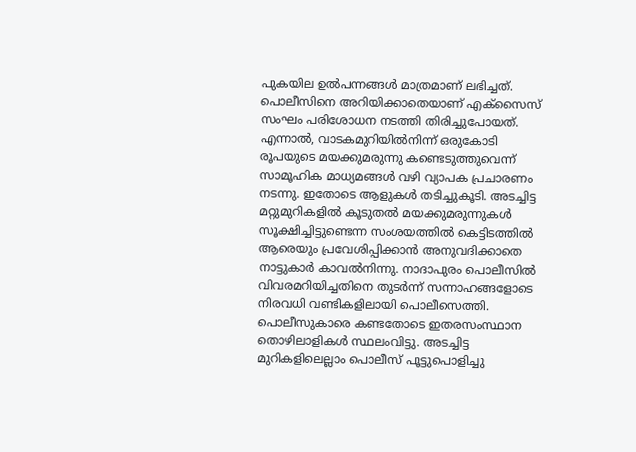പുകയില ഉൽപന്നങ്ങൾ മാത്രമാണ് ലഭിച്ചത്. പൊലീസിനെ അറിയിക്കാതെയാണ് എക്സൈസ് സംഘം പരിശോധന നടത്തി തിരിച്ചുപോയത്. എന്നാൽ, വാടകമുറിയിൽനിന്ന് ഒരുകോടി രൂപയുടെ മയക്കുമരുന്നു കണ്ടെടുത്തുവെന്ന് സാമൂഹിക മാധ്യമങ്ങൾ വഴി വ്യാപക പ്രചാരണം നടന്നു. ഇതോടെ ആളുകൾ തടിച്ചുകൂടി. അടച്ചിട്ട മറ്റുമുറികളിൽ കൂടുതൽ മയക്കുമരുന്നുകൾ സൂക്ഷിച്ചിട്ടുണ്ടെന്ന സംശയത്തിൽ കെട്ടിടത്തിൽ ആരെയും പ്രവേശിപ്പിക്കാൻ അനുവദിക്കാതെ നാട്ടുകാർ കാവൽനിന്നു. നാദാപുരം പൊലീസിൽ വിവരമറിയിച്ചതിനെ തുടർന്ന് സന്നാഹങ്ങളോടെ നിരവധി വണ്ടികളിലായി പൊലീസെത്തി. പൊലീസുകാരെ കണ്ടതോടെ ഇതരസംസ്ഥാന തൊഴിലാളികൾ സ്ഥലംവിട്ടു. അടച്ചിട്ട മുറികളിലെല്ലാം പൊലീസ് പൂട്ടുപൊളിച്ചു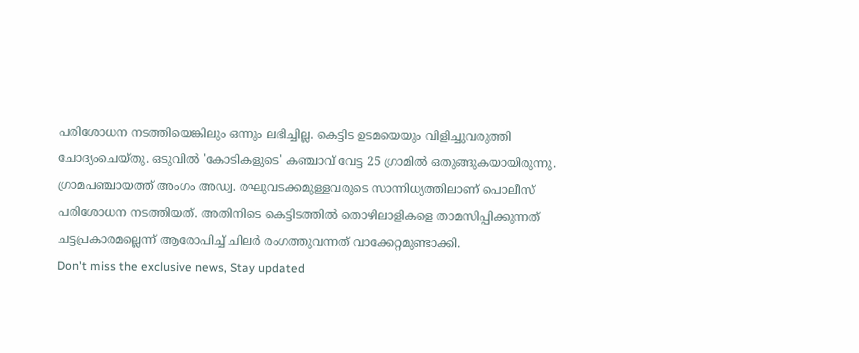പരിശോധന നടത്തിയെങ്കിലും ഒന്നും ലഭിച്ചില്ല. കെട്ടിട ഉടമയെയും വിളിച്ചുവരുത്തി ചോദ്യംചെയ്തു. ഒടുവിൽ 'കോടികളുടെ' കഞ്ചാവ് വേട്ട 25 ഗ്രാമിൽ ഒതുങ്ങുകയായിരുന്നു. ഗ്രാമപഞ്ചായത്ത് അംഗം അഡ്വ. രഘുവടക്കമുള്ളവരുടെ സാന്നിധ്യത്തിലാണ് പൊലീസ് പരിശോധന നടത്തിയത്. അതിനിടെ കെട്ടിടത്തിൽ തൊഴിലാളികളെ താമസിപ്പിക്കുന്നത് ചട്ടപ്രകാരമല്ലെന്ന് ആരോപിച്ച് ചിലർ രംഗത്തുവന്നത് വാക്കേറ്റമുണ്ടാക്കി.
Don't miss the exclusive news, Stay updated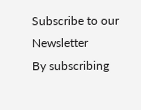Subscribe to our Newsletter
By subscribing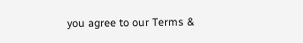you agree to our Terms &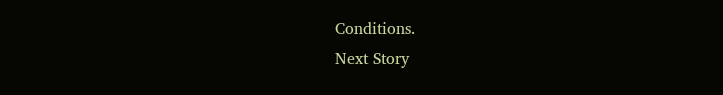Conditions.
Next Story